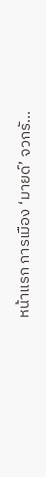หน้าแรก การเมือง ‘มายด์’ จวกรั...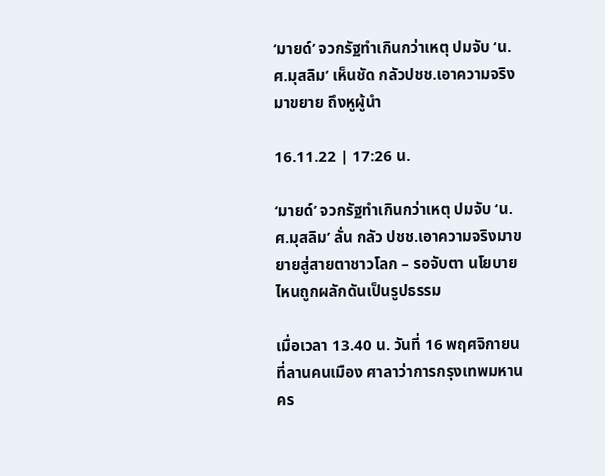‘มายด์’ จวกรัฐทำเกินกว่าเหตุ ปมจับ ‘น.ศ.มุสลิม’ เห็นชัด กลัวปชช.เอาความจริงมาขยาย ถึงหูผู้นำ

16.11.22 | 17:26 น.

‘มายด์’ จวกรัฐทำเกินกว่าเหตุ ปมจับ ‘น.ศ.มุสลิม’ ลั่น กลัว ปชช.เอาความจริงมาขยายสู่สายตาชาวโลก – รอจับตา นโยบายไหนถูกผลักดันเป็นรูปธรรม

เมื่อเวลา 13.40 น. วันที่ 16 พฤศจิกายน ที่ลานคนเมือง ศาลาว่าการกรุงเทพมหานคร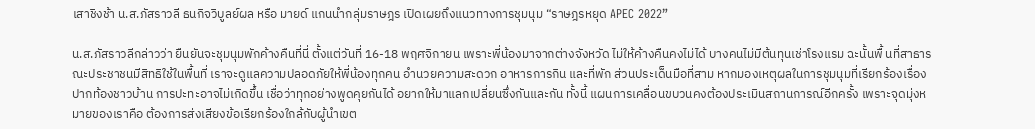เสาชิงช้า น.ส.ภัสราวลี ธนกิจวิบูลย์ผล หรือ มายด์ แกนนำกลุ่มราษฎร เปิดเผยถึงแนวทางการชุมนุม “ราษฎรหยุด APEC 2022”

น.ส.ภัสราวลีกล่าวว่า ยืนยันจะชุมนุมพักค้างคืนที่นี่ ตั้งแต่วันที่ 16-18 พฤศจิกายน เพราะพี่น้องมาจากต่างจังหวัด ไม่ให้ค้างคืนคงไม่ได้ บางคนไม่มีต้นทุนเช่าโรงแรม ฉะนั้นพื้ นที่สาธารณะประชาชนมีสิทธิใช้ในพื้นที่ เราจะดูแลความปลอดภัยให้พี่น้องทุกคน อำนวยความสะดวก อาหารการกิน และที่พัก ส่วนประเด็นมือที่สาม หากมองเหตุผลในการชุมนุมที่เรียกร้องเรื่องปากท้องชาวบ้าน การปะทะอาจไม่เกิดขึ้น เชื่อว่าทุกอย่างพูดคุยกันได้ อยากให้มาแลกเปลี่ยนซึ่งกันและกัน ทั้งนี้ แผนการเคลื่อนขบวนคงต้องประเมินสถานการณ์อีกครั้ง เพราะจุดมุ่งหมายของเราคือ ต้องการส่งเสียงข้อเรียกร้องใกล้กับผู้นำเขต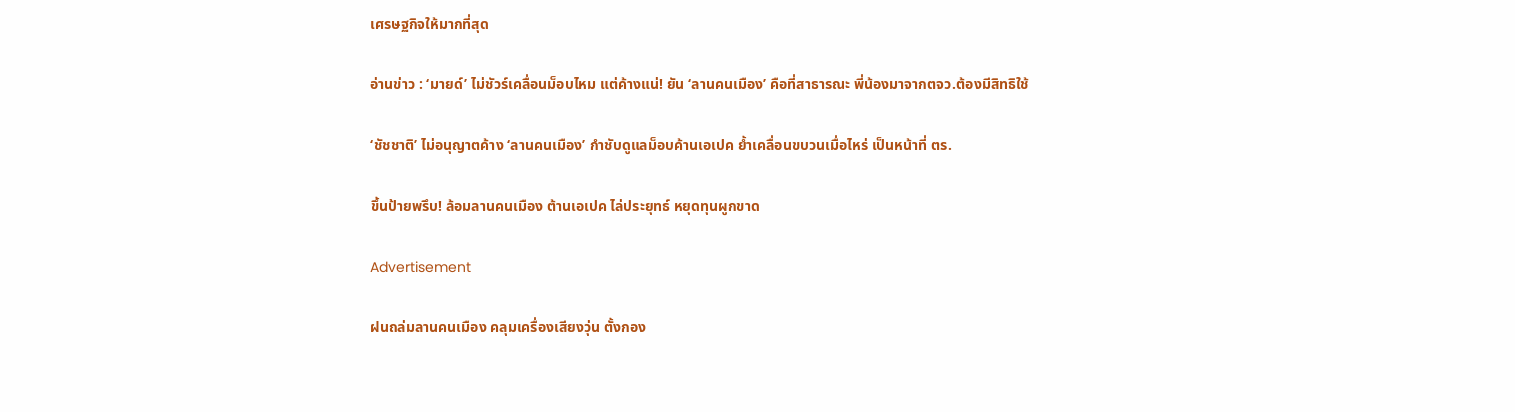เศรษฐกิจให้มากที่สุด

อ่านข่าว : ‘มายด์’ ไม่ชัวร์เคลื่อนม็อบไหม แต่ค้างแน่! ยัน ‘ลานคนเมือง’ คือที่สาธารณะ พี่น้องมาจากตจว.ต้องมีสิทธิใช้

‘ชัชชาติ’ ไม่อนุญาตค้าง ‘ลานคนเมือง’ กำชับดูแลม็อบค้านเอเปค ย้ำเคลื่อนขบวนเมื่อไหร่ เป็นหน้าที่ ตร.

ขึ้นป้ายพรึบ! ล้อมลานคนเมือง ต้านเอเปค ไล่ประยุทธ์ หยุดทุนผูกขาด

Advertisement

ฝนถล่มลานคนเมือง คลุมเครื่องเสียงวุ่น ตั้งกอง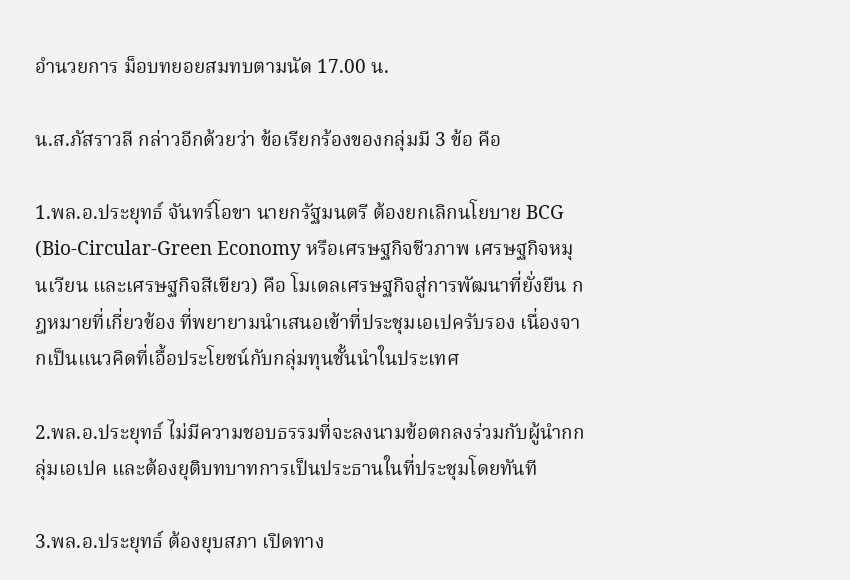อำนวยการ ม็อบทยอยสมทบตามนัด 17.00 น.

น.ส.ภัสราวลี กล่าวอีกด้วยว่า ข้อเรียกร้องของกลุ่มมี 3 ข้อ คือ

1.พล.อ.ประยุทธ์ จันทร์โอขา นายกรัฐมนตรี ต้องยกเลิกนโยบาย BCG (Bio-Circular-Green Economy หรือเศรษฐกิจชีวภาพ เศรษฐกิจหมุนเวียน และเศรษฐกิจสีเขียว) คือ โมเดลเศรษฐกิจสู่การพัฒนาที่ยั่งยืน กฎหมายที่เกี่ยวข้อง ที่พยายามนำเสนอเข้าที่ประชุมเอเปครับรอง เนื่องจากเป็นแนวคิดที่เอื้อประโยชน์กับกลุ่มทุนชั้นนำในประเทศ

2.พล.อ.ประยุทธ์ ไม่มีความชอบธรรมที่จะลงนามข้อตกลงร่วมกับผู้นำกกลุ่มเอเปค และต้องยุติบทบาทการเป็นประธานในที่ประชุมโดยทันที

3.พล.อ.ประยุทธ์ ต้องยุบสภา เปิดทาง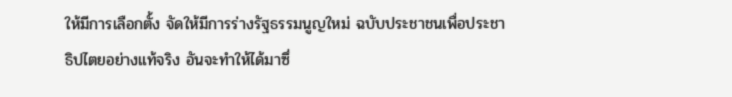ให้มีการเลือกตั้ง จัดให้มีการร่างรัฐธรรมนูญใหม่ ฉบับประชาชนเพื่อประชาธิปไตยอย่างแท้จริง อันจะทำให้ได้มาซึ่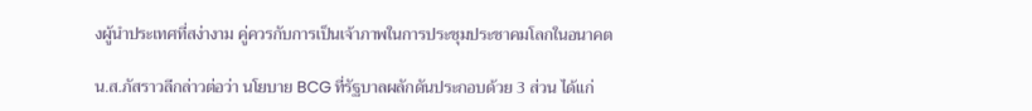งผู้นำประเทศที่สง่างาม คู่ควรกับการเป็นเจ้าภาพในการประชุมประชาคมโลกในอนาคต

น.ส.ภัสราวลีกล่าวต่อว่า นโยบาย BCG ที่รัฐบาลผลักดันประกอบด้วย 3 ส่วน ได้แก่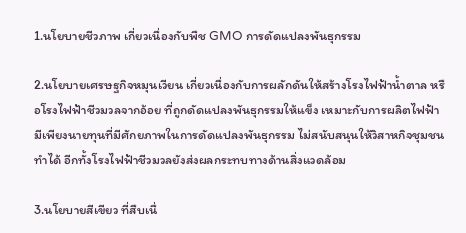1.นโยบายชีวภาพ เกี่ยวเนื่องกับพืช GMO การดัดแปลงพันธุกรรม

2.นโยบายเศรษฐกิจหมุนเวียน เกี่ยวเนื่องกับการผลักดันให้สร้างโรงไฟฟ้าน้ำตาล หรือโรงไฟฟ้าชีวมวลจากอ้อย ที่ถูกดัดแปลงพันธุกรรมให้แข็ง เหมาะกับการผลิตไฟฟ้า มีเพียงนายทุนที่มีศักยภาพในการดัดแปลงพันธุกรรม ไม่สนับสนุนให้วิสาหกิจชุมชนทำได้ อีกทั้งโรงไฟฟ้าชีวมวลยังส่งผลกระทบทางด้านสิ่งแวดล้อม

3.นโยบายสีเขียว ที่สืบเนื่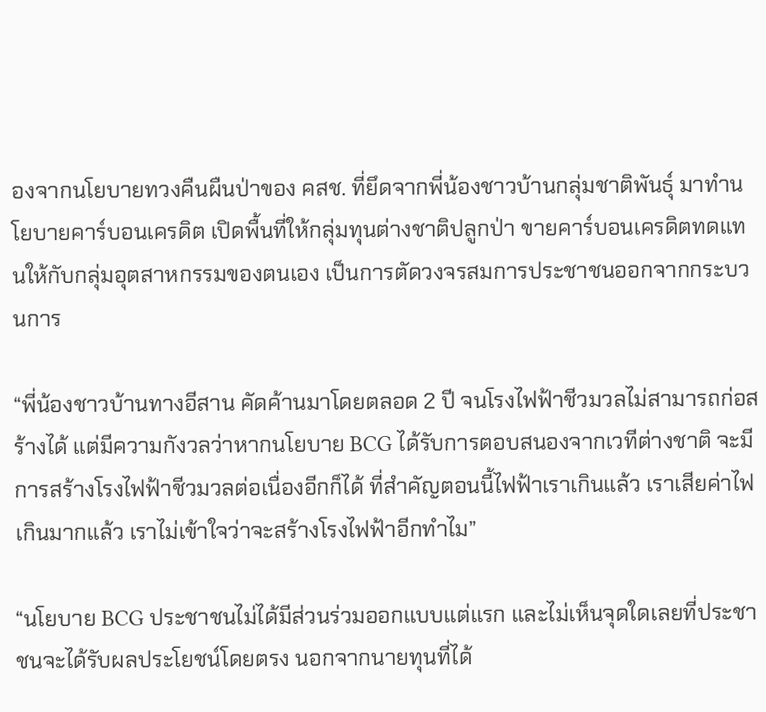องจากนโยบายทวงคืนผืนป่าของ คสช. ที่ยึดจากพี่น้องชาวบ้านกลุ่มชาติพันธุ์ มาทำนโยบายคาร์บอนเครดิต เปิดพื้นที่ให้กลุ่มทุนต่างชาติปลูกป่า ขายคาร์บอนเครดิตทดแทนให้กับกลุ่มอุตสาหกรรมของตนเอง เป็นการตัดวงจรสมการประชาชนออกจากกระบวนการ

“พี่น้องชาวบ้านทางอีสาน คัดค้านมาโดยตลอด 2 ปี จนโรงไฟฟ้าชีวมวลไม่สามารถก่อสร้างได้ แต่มีความกังวลว่าหากนโยบาย BCG ได้รับการตอบสนองจากเวทีต่างชาติ จะมีการสร้างโรงไฟฟ้าชีวมวลต่อเนื่องอีกก็ได้ ที่สำคัญตอนนี้ไฟฟ้าเราเกินแล้ว เราเสียค่าไฟเกินมากแล้ว เราไม่เข้าใจว่าจะสร้างโรงไฟฟ้าอีกทำไม”

“นโยบาย BCG ประชาชนไม่ได้มีส่วนร่วมออกแบบแต่แรก และไม่เห็นจุดใดเลยที่ประชาชนจะได้รับผลประโยชน์โดยตรง นอกจากนายทุนที่ได้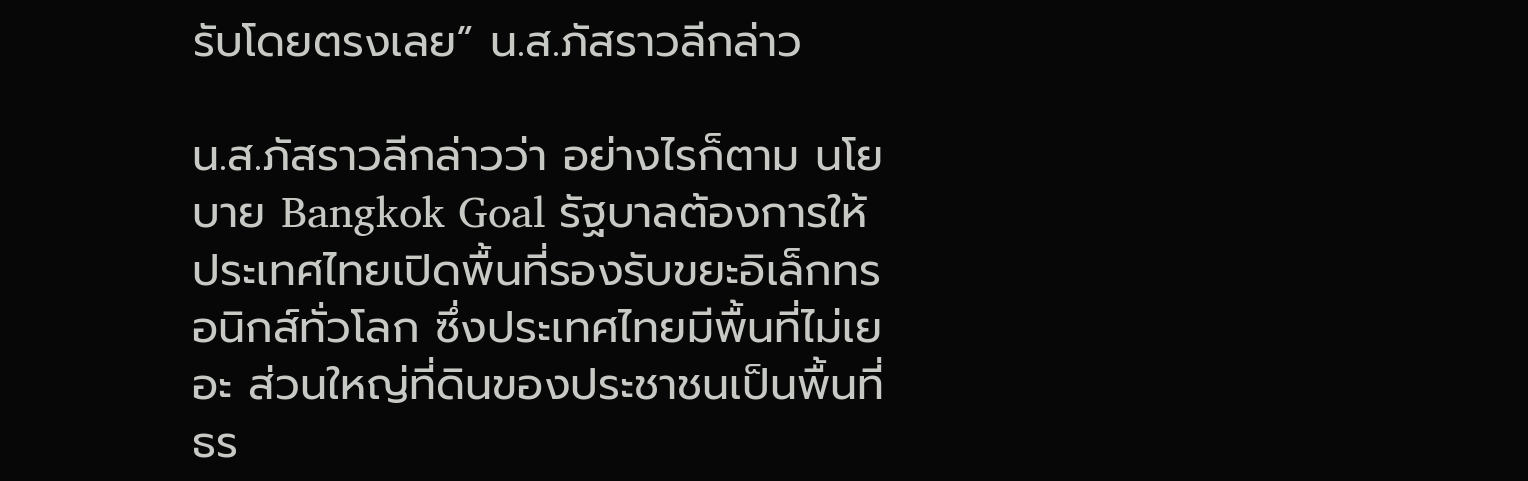รับโดยตรงเลย” น.ส.ภัสราวลีกล่าว

น.ส.ภัสราวลีกล่าวว่า อย่างไรก็ตาม นโยบาย Bangkok Goal รัฐบาลต้องการให้ประเทศไทยเปิดพื้นที่รองรับขยะอิเล็กทรอนิกส์ทั่วโลก ซึ่งประเทศไทยมีพื้นที่ไม่เยอะ ส่วนใหญ่ที่ดินของประชาชนเป็นพื้นที่ธร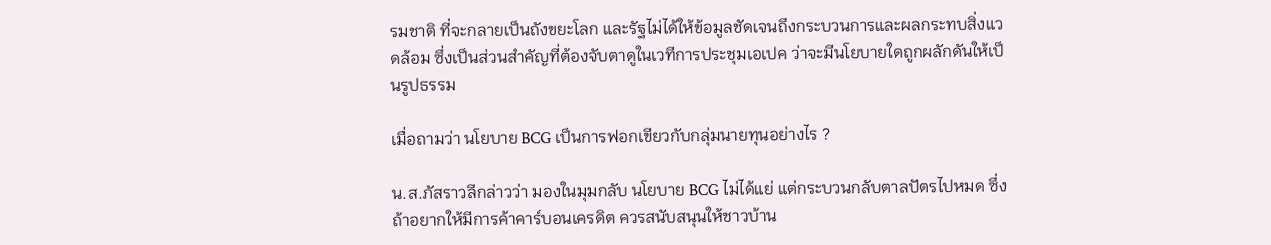รมชาติ ที่จะกลายเป็นถังขยะโลก และรัฐไม่ได้ให้ข้อมูลชัดเจนถึงกระบวนการและผลกระทบสิ่งแวดล้อม ซึ่งเป็นส่วนสำคัญที่ต้องจับตาดูในเวทีการประชุมเอเปค ว่าจะมีนโยบายใดถูกผลักดันให้เป็นรูปธรรม

เมื่อถามว่า นโยบาย BCG เป็นการฟอกเขียวกับกลุ่มนายทุนอย่างไร ?

น.ส.ภัสราวลีกล่าวว่า มองในมุมกลับ นโยบาย BCG ไม่ได้แย่ แต่กระบวนกลับตาลปัตรไปหมด ซึ่งถ้าอยากให้มีการค้าคาร์บอนเครดิต ควรสนับสนุนให้ชาวบ้าน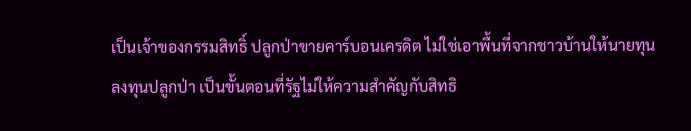เป็นเจ้าของกรรมสิทธิ์ ปลูกป่าขายคาร์บอนเครดิต ไม่ใช่เอาพื้นที่จากชาวบ้านให้นายทุนลงทุนปลูกป่า เป็นขั้นตอนที่รัฐไม่ให้ความสำคัญกับสิทธิ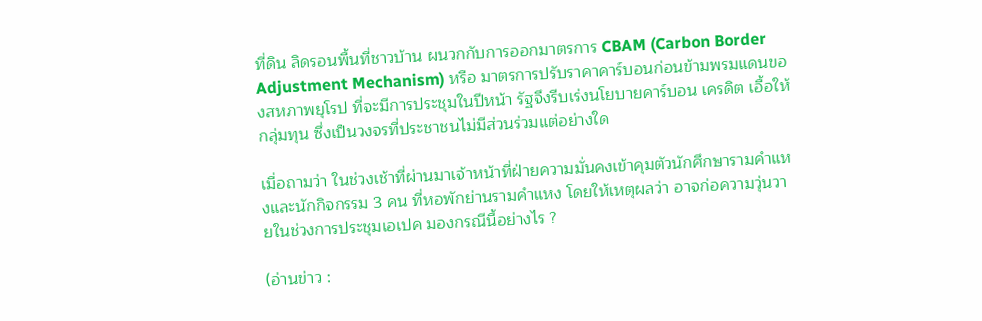ที่ดิน ลิดรอนพื้นที่ชาวบ้าน ผนวกกับการออกมาตรการ CBAM (Carbon Border Adjustment Mechanism) หรือ มาตรการปรับราคาคาร์บอนก่อนข้ามพรมแดนของสหภาพยุโรป ที่จะมีการประชุมในปีหน้า รัฐจึงรีบเร่งนโยบายคาร์บอน เครดิต เอื้อให้กลุ่มทุน ซึ่งเป็นวงจรที่ประชาชนไม่มีส่วนร่วมแต่อย่างใด

เมื่อถามว่า ในช่วงเช้าที่ผ่านมาเจ้าหน้าที่ฝ่ายความมั่นคงเข้าคุมตัวนักศึกษารามคำแหงและนักกิจกรรม 3 คน ที่หอพักย่านรามคำแหง โดยให้เหตุผลว่า อาจก่อความวุ่นวายในช่วงการประชุมเอเปค มองกรณีนี้อย่างไร ?

(อ่านข่าว :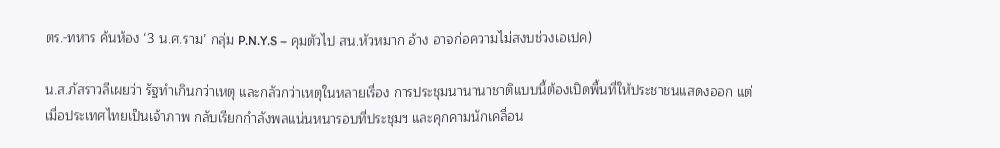ตร.-ทหาร ค้นห้อง ‘3 น.ศ.ราม’ กลุ่ม P.N.Y.S – คุมตัวไป สน.หัวหมาก อ้าง อาจก่อความไม่สงบช่วงเอเปค)

น.ส.ภัสราวลีเผยว่า รัฐทำเกินกว่าเหตุ และกลัวกว่าเหตุในหลายเรื่อง การประชุมนานานาชาติแบบนี้ต้องเปิดพื้นที่ให้ประชาชนแสดงออก แต่เมื่อประเทศไทยเป็นเจ้าภาพ กลับเรียกกำลังพลแน่นหนารอบที่ประชุมฯ และคุกคามนักเคลื่อน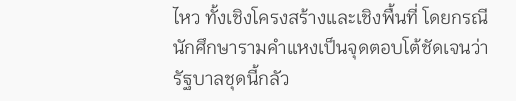ไหว ทั้งเชิงโครงสร้างและเชิงพื้นที่ โดยกรณีนักศึกษารามคำแหงเป็นจุดตอบโต้ชัดเจนว่า รัฐบาลชุดนี้กลัว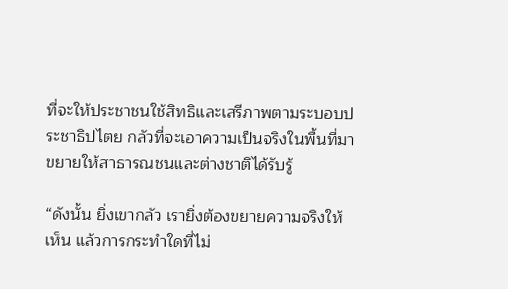ที่จะให้ประชาชนใช้สิทธิและเสรีภาพตามระบอบประชาธิปไตย กลัวที่จะเอาความเป็นจริงในพื้นที่มาขยายให้สาธารณชนและต่างชาติได้รับรู้

“ดังนั้น ยิ่งเขากลัว เรายิ่งต้องขยายความจริงให้เห็น แล้วการกระทำใดที่ไม่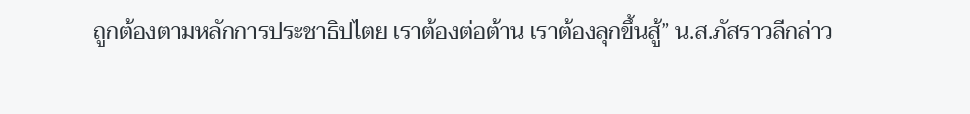ถูกต้องตามหลักการประชาธิปไตย เราต้องต่อต้าน เราต้องลุกขึ้นสู้” น.ส.ภัสราวลีกล่าว